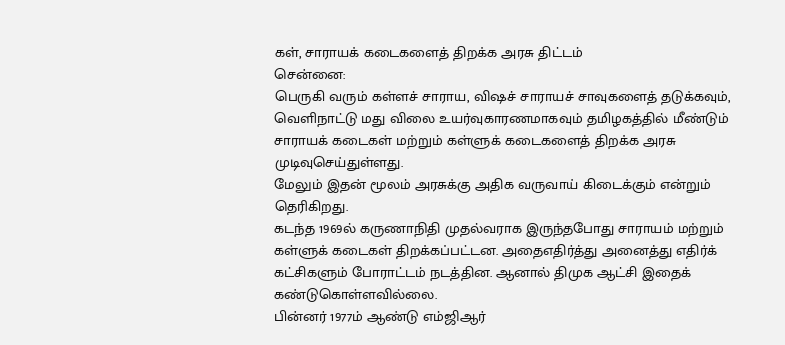கள், சாராயக் கடைகளைத் திறக்க அரசு திட்டம்
சென்னை:
பெருகி வரும் கள்ளச் சாராய, விஷச் சாராயச் சாவுகளைத் தடுக்கவும், வெளிநாட்டு மது விலை உயர்வுகாரணமாகவும் தமிழகத்தில் மீண்டும் சாராயக் கடைகள் மற்றும் கள்ளுக் கடைகளைத் திறக்க அரசு முடிவுசெய்துள்ளது.
மேலும் இதன் மூலம் அரசுக்கு அதிக வருவாய் கிடைக்கும் என்றும் தெரிகிறது.
கடந்த 1969ல் கருணாநிதி முதல்வராக இருந்தபோது சாராயம் மற்றும் கள்ளுக் கடைகள் திறக்கப்பட்டன. அதைஎதிர்த்து அனைத்து எதிர்க் கட்சிகளும் போராட்டம் நடத்தின. ஆனால் திமுக ஆட்சி இதைக் கண்டுகொள்ளவில்லை.
பின்னர் 1977ம் ஆண்டு எம்ஜிஆர்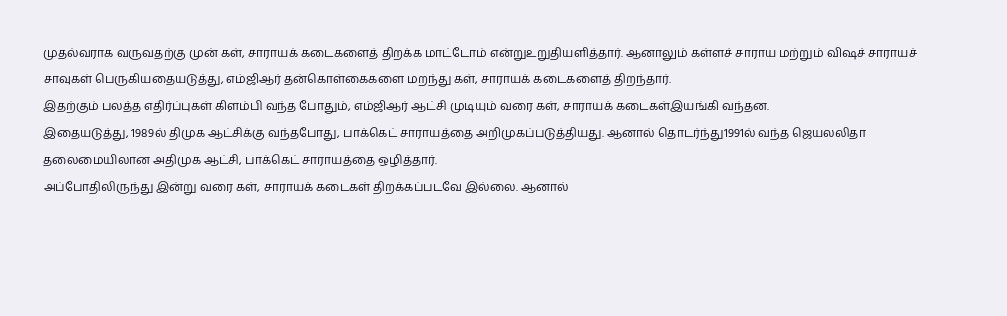முதல்வராக வருவதற்கு முன் கள், சாராயக் கடைகளைத் திறக்க மாட்டோம் என்றுஉறுதியளித்தார். ஆனாலும் கள்ளச் சாராய மற்றும் விஷச் சாராயச் சாவுகள் பெருகியதையடுத்து, எம்ஜிஆர் தன்கொள்கைகளை மறந்து கள், சாராயக் கடைகளைத் திறந்தார்.
இதற்கும் பலத்த எதிர்ப்புகள் கிளம்பி வந்த போதும், எம்ஜிஆர் ஆட்சி முடியும் வரை கள், சாராயக் கடைகள்இயங்கி வந்தன.
இதையடுத்து, 1989ல் திமுக ஆட்சிக்கு வந்தபோது, பாக்கெட் சாராயத்தை அறிமுகப்படுத்தியது. ஆனால் தொடர்ந்து1991ல் வந்த ஜெயலலிதா தலைமையிலான அதிமுக ஆட்சி, பாக்கெட் சாராயத்தை ஒழித்தார்.
அப்போதிலிருந்து இன்று வரை கள், சாராயக் கடைகள் திறக்கப்படவே இல்லை. ஆனால்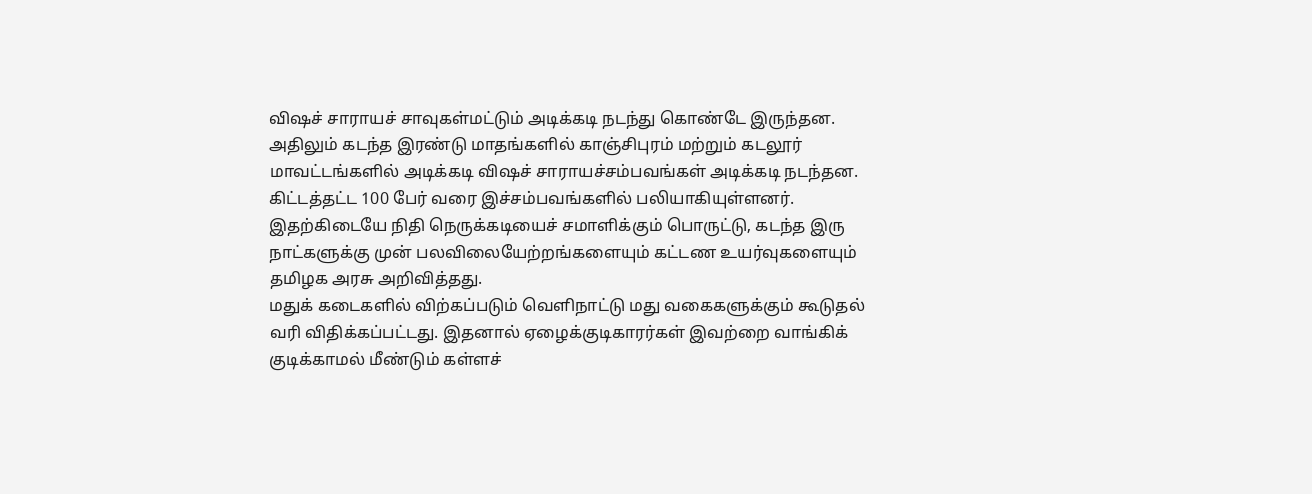விஷச் சாராயச் சாவுகள்மட்டும் அடிக்கடி நடந்து கொண்டே இருந்தன.
அதிலும் கடந்த இரண்டு மாதங்களில் காஞ்சிபுரம் மற்றும் கடலூர் மாவட்டங்களில் அடிக்கடி விஷச் சாராயச்சம்பவங்கள் அடிக்கடி நடந்தன. கிட்டத்தட்ட 100 பேர் வரை இச்சம்பவங்களில் பலியாகியுள்ளனர்.
இதற்கிடையே நிதி நெருக்கடியைச் சமாளிக்கும் பொருட்டு, கடந்த இரு நாட்களுக்கு முன் பலவிலையேற்றங்களையும் கட்டண உயர்வுகளையும் தமிழக அரசு அறிவித்தது.
மதுக் கடைகளில் விற்கப்படும் வெளிநாட்டு மது வகைகளுக்கும் கூடுதல் வரி விதிக்கப்பட்டது. இதனால் ஏழைக்குடிகாரர்கள் இவற்றை வாங்கிக் குடிக்காமல் மீண்டும் கள்ளச்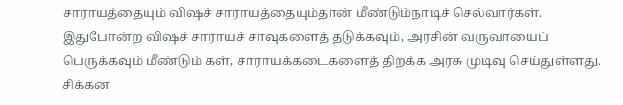சாராயத்தையும் விஷச் சாராயத்தையும்தான் மீண்டும்நாடிச் செல்வார்கள்.
இதுபோன்ற விஷச் சாராயச் சாவுகளைத் தடுக்கவும், அரசின் வருவாயைப் பெருக்கவும் மீண்டும் கள், சாராயக்கடைகளைத் திறக்க அரசு முடிவு செய்துள்ளது.
சிக்கன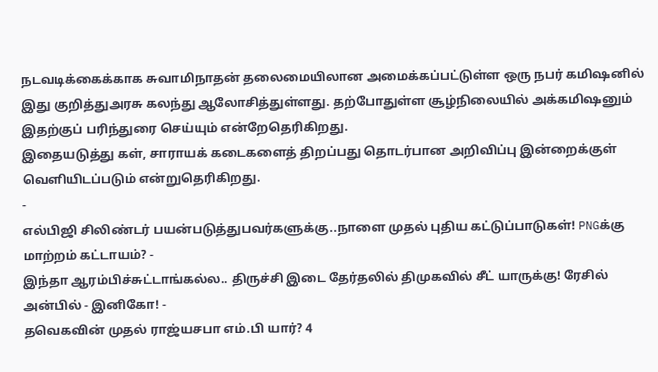நடவடிக்கைக்காக சுவாமிநாதன் தலைமையிலான அமைக்கப்பட்டுள்ள ஒரு நபர் கமிஷனில் இது குறித்துஅரசு கலந்து ஆலோசித்துள்ளது. தற்போதுள்ள சூழ்நிலையில் அக்கமிஷனும் இதற்குப் பரிந்துரை செய்யும் என்றேதெரிகிறது.
இதையடுத்து கள், சாராயக் கடைகளைத் திறப்பது தொடர்பான அறிவிப்பு இன்றைக்குள் வெளியிடப்படும் என்றுதெரிகிறது.
-
எல்பிஜி சிலிண்டர் பயன்படுத்துபவர்களுக்கு..நாளை முதல் புதிய கட்டுப்பாடுகள்! PNGக்கு மாற்றம் கட்டாயம்? -
இந்தா ஆரம்பிச்சுட்டாங்கல்ல.. திருச்சி இடை தேர்தலில் திமுகவில் சீட் யாருக்கு! ரேசில் அன்பில் - இனிகோ! -
தவெகவின் முதல் ராஜ்யசபா எம்.பி யார்? 4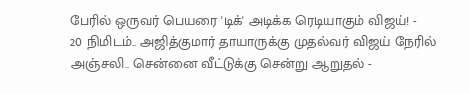பேரில் ஒருவர் பெயரை 'டிக்' அடிக்க ரெடியாகும் விஜய்! -
20 நிமிடம்.. அஜித்குமார் தாயாருக்கு முதல்வர் விஜய் நேரில் அஞ்சலி.. சென்னை வீட்டுக்கு சென்று ஆறுதல் -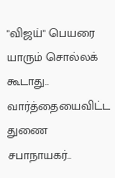"விஜய்" பெயரை யாரும் சொல்லக் கூடாது.. வார்த்தையைவிட்ட துணை சபாநாயகர்..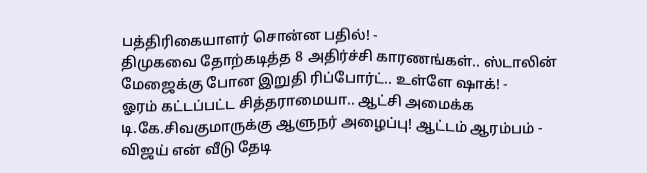பத்திரிகையாளர் சொன்ன பதில்! -
திமுகவை தோற்கடித்த 8 அதிர்ச்சி காரணங்கள்.. ஸ்டாலின் மேஜைக்கு போன இறுதி ரிப்போர்ட்.. உள்ளே ஷாக்! -
ஓரம் கட்டப்பட்ட சித்தராமையா.. ஆட்சி அமைக்க டி.கே.சிவகுமாருக்கு ஆளுநர் அழைப்பு! ஆட்டம் ஆரம்பம் -
விஜய் என் வீடு தேடி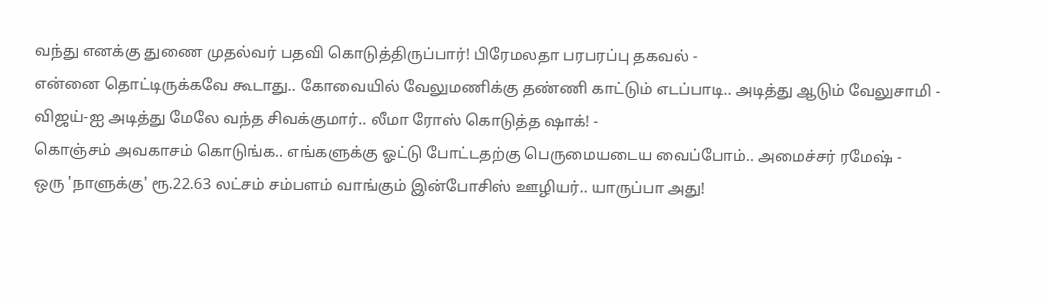வந்து எனக்கு துணை முதல்வர் பதவி கொடுத்திருப்பார்! பிரேமலதா பரபரப்பு தகவல் -
என்னை தொட்டிருக்கவே கூடாது.. கோவையில் வேலுமணிக்கு தண்ணி காட்டும் எடப்பாடி.. அடித்து ஆடும் வேலுசாமி -
விஜய்-ஐ அடித்து மேலே வந்த சிவக்குமார்.. லீமா ரோஸ் கொடுத்த ஷாக்! -
கொஞ்சம் அவகாசம் கொடுங்க.. எங்களுக்கு ஓட்டு போட்டதற்கு பெருமையடைய வைப்போம்.. அமைச்சர் ரமேஷ் -
ஒரு 'நாளுக்கு' ரூ.22.63 லட்சம் சம்பளம் வாங்கும் இன்போசிஸ் ஊழியர்.. யாருப்பா அது!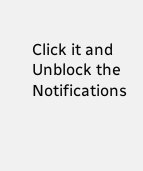Click it and Unblock the Notifications